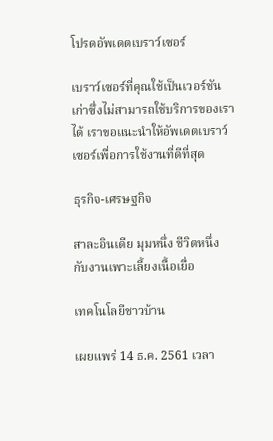โปรดอัพเดตเบราว์เซอร์

เบราว์เซอร์ที่คุณใช้เป็นเวอร์ชันเก่าซึ่งไม่สามารถใช้บริการของเราได้ เราขอแนะนำให้อัพเดตเบราว์เซอร์เพื่อการใช้งานที่ดีที่สุด

ธุรกิจ-เศรษฐกิจ

สาละอินเดีย มุมหนึ่ง ชีวิตหนึ่ง กับงานเพาะเลี้ยงเนื้อเยื่อ

เทคโนโลยีชาวบ้าน

เผยแพร่ 14 ธ.ค. 2561 เวลา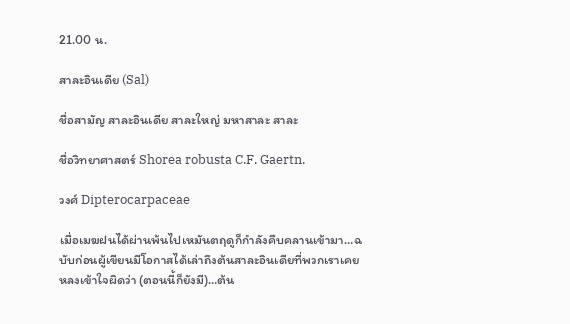21.00 น.

สาละอินเดีย (Sal)

ชื่อสามัญ สาละอินเดีย สาละใหญ่ มหาสาละ สาละ

ชื่อวิทยาศาสตร์ Shorea robusta C.F. Gaertn.

วงศ์ Dipterocarpaceae

เมื่อเมฆฝนได้ผ่านพ้นไปเหมันตฤดูก็กำลังคืบคลานเข้ามา…ฉบับก่อนผู้เขียนมีโอกาสได้เล่าถึงต้นสาละอินเดียที่พวกเราเคยหลงเข้าใจผิดว่า (ตอนนี้ก็ยังมี)…ต้น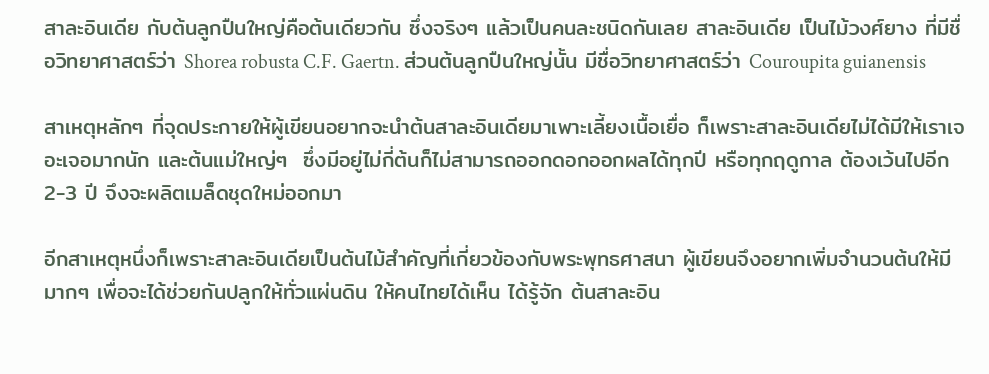สาละอินเดีย กับต้นลูกปืนใหญ่คือต้นเดียวกัน ซึ่งจริงๆ แล้วเป็นคนละชนิดกันเลย สาละอินเดีย เป็นไม้วงศ์ยาง ที่มีชื่อวิทยาศาสตร์ว่า Shorea robusta C.F. Gaertn. ส่วนต้นลูกปืนใหญ่นั้น มีชื่อวิทยาศาสตร์ว่า Couroupita guianensis

สาเหตุหลักๆ ที่จุดประกายให้ผู้เขียนอยากจะนำต้นสาละอินเดียมาเพาะเลี้ยงเนื้อเยื่อ ก็เพราะสาละอินเดียไม่ได้มีให้เราเจอะเจอมากนัก และต้นแม่ใหญ่ๆ  ซึ่งมีอยู่ไม่กี่ต้นก็ไม่สามารถออกดอกออกผลได้ทุกปี หรือทุกฤดูกาล ต้องเว้นไปอีก 2-3 ปี จึงจะผลิตเมล็ดชุดใหม่ออกมา

อีกสาเหตุหนึ่งก็เพราะสาละอินเดียเป็นต้นไม้สำคัญที่เกี่ยวข้องกับพระพุทธศาสนา ผู้เขียนจึงอยากเพิ่มจำนวนต้นให้มีมากๆ เพื่อจะได้ช่วยกันปลูกให้ทั่วแผ่นดิน ให้คนไทยได้เห็น ได้รู้จัก ต้นสาละอิน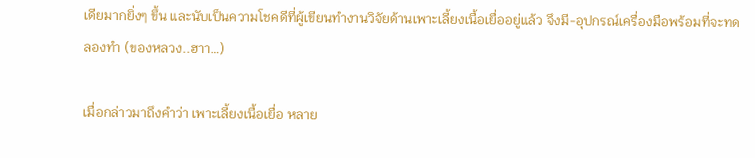เดียมากยิ่งๆ ขึ้น และนับเป็นความโชคดีที่ผู้เขียนทำงานวิจัยด้านเพาะเลี้ยงเนื้อเยื่ออยู่แล้ว จึงมี-อุปกรณ์เครื่องมือพร้อมที่จะทดลองทำ (ของหลวง..ฮาา…)

เมื่อกล่าวมาถึงคำว่า เพาะเลี้ยงเนื้อเยื่อ หลาย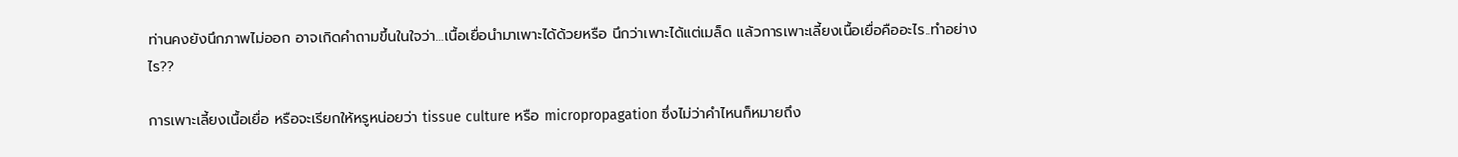ท่านคงยังนึกภาพไม่ออก อาจเกิดคำถามขึ้นในใจว่า…เนื้อเยื่อนำมาเพาะได้ด้วยหรือ นึกว่าเพาะได้แต่เมล็ด แล้วการเพาะเลี้ยงเนื้อเยื่อคืออะไร..ทำอย่างไร??

การเพาะเลี้ยงเนื้อเยื่อ หรือจะเรียกให้หรูหน่อยว่า tissue culture หรือ micropropagation ซึ่งไม่ว่าคำไหนก็หมายถึง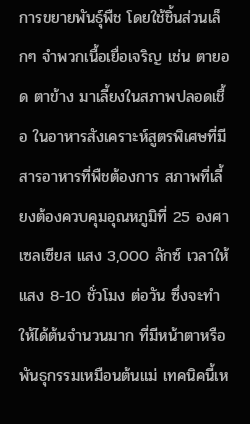การขยายพันธุ์พืช โดยใช้ชิ้นส่วนเล็กๆ จำพวกเนื้อเยื่อเจริญ เช่น ตายอด ตาข้าง มาเลี้ยงในสภาพปลอดเชื้อ ในอาหารสังเคราะห์สูตรพิเศษที่มีสารอาหารที่พืชต้องการ สภาพที่เลี้ยงต้องควบคุมอุณหภูมิที่ 25 องศาเซลเซียส แสง 3,000 ลักซ์ เวลาให้แสง 8-10 ชั่วโมง ต่อวัน ซึ่งจะทำให้ได้ต้นจำนวนมาก ที่มีหน้าตาหรือพันธุกรรมเหมือนต้นแม่ เทคนิคนี้เห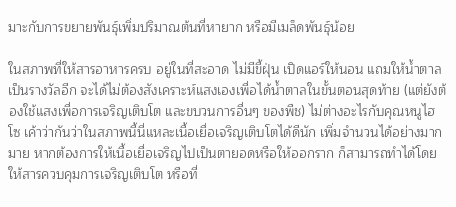มาะกับการขยายพันธุ์เพิ่มปริมาณต้นที่หายาก หรือมีเมล็ดพันธุ์น้อย

ในสภาพที่ให้สารอาหารครบ อยู่ในที่สะอาด ไม่มีขี้ฝุ่น เปิดแอร์ให้นอน แถมให้น้ำตาลเป็นรางวัลอีก จะได้ไม่ต้องสังเคราะห์แสงเองเพื่อได้น้ำตาลในขั้นตอนสุดท้าย (แต่ยังต้องใช้แสงเพื่อการเจริญเติบโต และขบวนการอื่นๆ ของพืช) ไม่ต่างอะไรกับคุณหนูไฮโซ เค้าว่ากันว่าในสภาพนี้นี่แหละเนื้อเยื่อเจริญเติบโตได้ดีนัก เพิ่มจำนวนได้อย่างมากมาย หากต้องการให้เนื้อเยื่อเจริญไปเป็นตายอดหรือให้ออกราก ก็สามารถทำได้โดยให้สารควบคุมการเจริญเติบโต หรือที่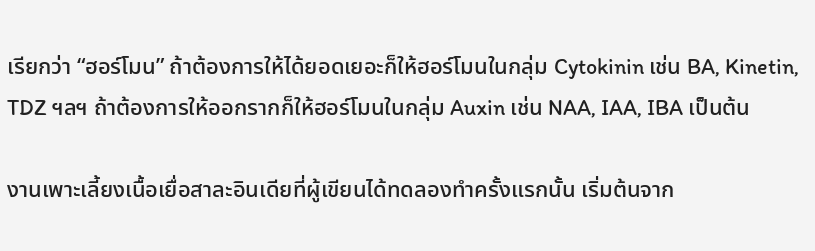เรียกว่า “ฮอร์โมน” ถ้าต้องการให้ได้ยอดเยอะก็ให้ฮอร์โมนในกลุ่ม Cytokinin เช่น BA, Kinetin, TDZ ฯลฯ ถ้าต้องการให้ออกรากก็ให้ฮอร์โมนในกลุ่ม Auxin เช่น NAA, IAA, IBA เป็นต้น

งานเพาะเลี้ยงเนื้อเยื่อสาละอินเดียที่ผู้เขียนได้ทดลองทำครั้งแรกนั้น เริ่มต้นจาก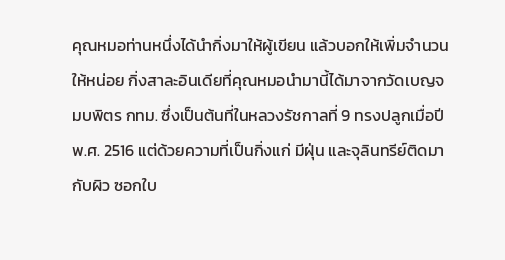คุณหมอท่านหนึ่งได้นำกิ่งมาให้ผู้เขียน แล้วบอกให้เพิ่มจำนวนให้หน่อย กิ่งสาละอินเดียที่คุณหมอนำมานี้ได้มาจากวัดเบญจมบพิตร กทม. ซึ่งเป็นต้นที่ในหลวงรัชกาลที่ 9 ทรงปลูกเมื่อปี พ.ศ. 2516 แต่ด้วยความที่เป็นกิ่งแก่ มีฝุ่น และจุลินทรีย์ติดมากับผิว ซอกใบ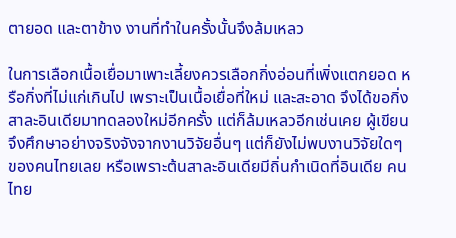ตายอด และตาข้าง งานที่ทำในครั้งนั้นจึงล้มเหลว

ในการเลือกเนื้อเยื่อมาเพาะเลี้ยงควรเลือกกิ่งอ่อนที่เพิ่งแตกยอด หรือกิ่งที่ไม่แก่เกินไป เพราะเป็นเนื้อเยื่อที่ใหม่ และสะอาด จึงได้ขอกิ่งสาละอินเดียมาทดลองใหม่อีกครั้ง แต่ก็ล้มเหลวอีกเช่นเคย ผู้เขียนจึงศึกษาอย่างจริงจังจากงานวิจัยอื่นๆ แต่ก็ยังไม่พบงานวิจัยใดๆ ของคนไทยเลย หรือเพราะต้นสาละอินเดียมีถิ่นกำเนิดที่อินเดีย คนไทย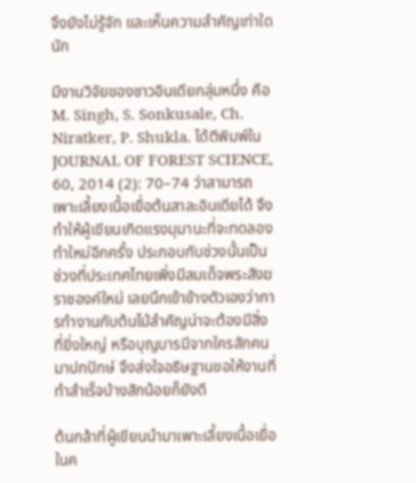จึงยังไม่รู้จัก และเห็นความสำคัญเท่าใดนัก

มีงานวิจัยของชาวอินเดียกลุ่มหนึ่ง คือ M. Singh, S. Sonkusale, Ch. Niratker, P. Shukla. ได้ตีพิมพ์ใน JOURNAL OF FOREST SCIENCE, 60, 2014 (2): 70–74 ว่าสามารถเพาะเลี้ยงเนื้อเยื่อต้นสาละอินเดียได้ จึงทำให้ผู้เขียนเกิดแรงมุมานะที่จะทดลองทำใหม่อีกครั้ง ประกอบกับช่วงนั้นเป็นช่วงที่ประเทศไทยเพิ่งมีสมเด็จพระสังฆราชองค์ใหม่ เลยนึกเข้าข้างตัวเองว่าการทำงานกับต้นไม้สำคัญน่าจะต้องมีสิ่งที่ยิ่งใหญ่ หรือบุญบารมีจากใครสักคนมาปกปักษ์ จึงส่งใจอธิษฐานขอให้งานที่ทำสำเร็จบ้างสักน้อยก็ยังดี

ต้นกล้าที่ผู้เขียนนำมาเพาะเลี้ยงเนื้อเยื่อในค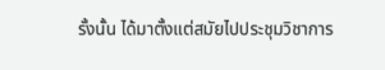รั้งนั้น ได้มาตั้งแต่สมัยไปประชุมวิชาการ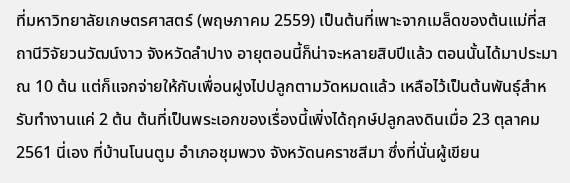ที่มหาวิทยาลัยเกษตรศาสตร์ (พฤษภาคม 2559) เป็นต้นที่เพาะจากเมล็ดของต้นแม่ที่สถานีวิจัยวนวัฒน์งาว จังหวัดลำปาง อายุตอนนี้ก็น่าจะหลายสิบปีแล้ว ตอนนั้นได้มาประมาณ 10 ต้น แต่ก็แจกจ่ายให้กับเพื่อนฝูงไปปลูกตามวัดหมดแล้ว เหลือไว้เป็นต้นพันธุ์สำหรับทำงานแค่ 2 ต้น ต้นที่เป็นพระเอกของเรื่องนี้เพิ่งได้ฤกษ์ปลูกลงดินเมื่อ 23 ตุลาคม 2561 นี่เอง ที่บ้านโนนตูม อำเภอชุมพวง จังหวัดนคราชสีมา ซึ่งที่นั่นผู้เขียน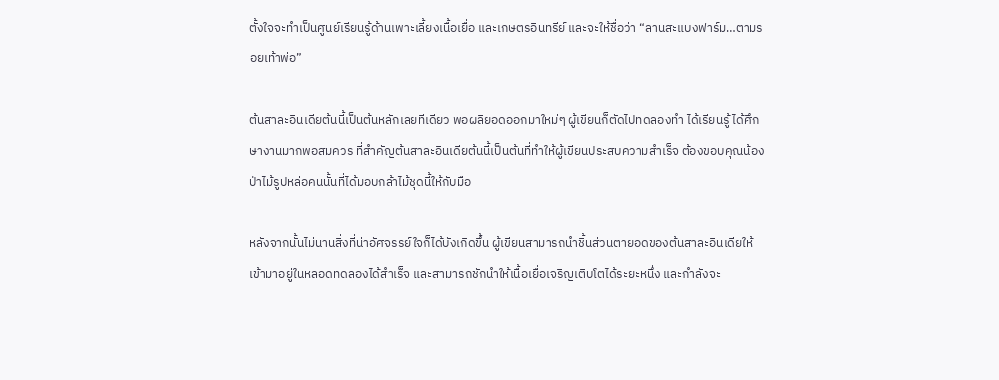ตั้งใจจะทำเป็นศูนย์เรียนรู้ด้านเพาะเลี้ยงเนื้อเยื่อ และเกษตรอินทรีย์ และจะให้ชื่อว่า “ลานสะแบงฟาร์ม…ตามรอยเท้าพ่อ”

ต้นสาละอินเดียต้นนี้เป็นต้นหลักเลยทีเดียว พอผลิยอดออกมาใหม่ๆ ผู้เขียนก็ตัดไปทดลองทำ ได้เรียนรู้ ได้ศึกษางานมากพอสมควร ที่สำคัญต้นสาละอินเดียต้นนี้เป็นต้นที่ทำให้ผู้เขียนประสบความสำเร็จ ต้องขอบคุณน้องป่าไม้รูปหล่อคนนั้นที่ได้มอบกล้าไม้ชุดนี้ให้กับมือ

หลังจากนั้นไม่นานสิ่งที่น่าอัศจรรย์ใจก็ได้บังเกิดขึ้น ผู้เขียนสามารถนำชิ้นส่วนตายอดของต้นสาละอินเดียให้เข้ามาอยู่ในหลอดทดลองได้สำเร็จ และสามารถชักนำให้เนื้อเยื่อเจริญเติบโตได้ระยะหนึ่ง และกำลังจะ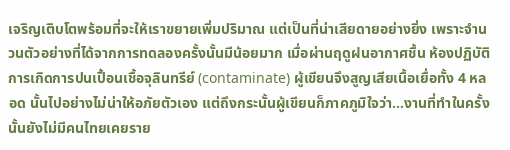เจริญเติบโตพร้อมที่จะให้เราขยายเพิ่มปริมาณ แต่เป็นที่น่าเสียดายอย่างยิ่ง เพราะจำนวนตัวอย่างที่ได้จากการทดลองครั้งนั้นมีน้อยมาก เมื่อผ่านฤดูฝนอากาศชื้น ห้องปฏิบัติการเกิดการปนเปื้อนเชื้อจุลินทรีย์ (contaminate) ผู้เขียนจึงสูญเสียเนื้อเยื่อทั้ง 4 หลอด นั้นไปอย่างไม่น่าให้อภัยตัวเอง แต่ถึงกระนั้นผู้เขียนก็ภาคภูมิใจว่า…งานที่ทำในครั้งนั้นยังไม่มีคนไทยเคยราย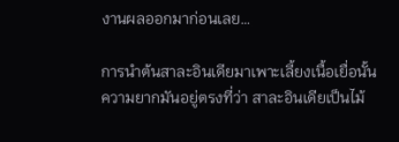งานผลออกมาก่อนเลย…

การนำต้นสาละอินเดียมาเพาะเลี้ยงเนื้อเยื่อนั้น ความยากมันอยู่ตรงที่ว่า สาละอินเดียเป็นไม้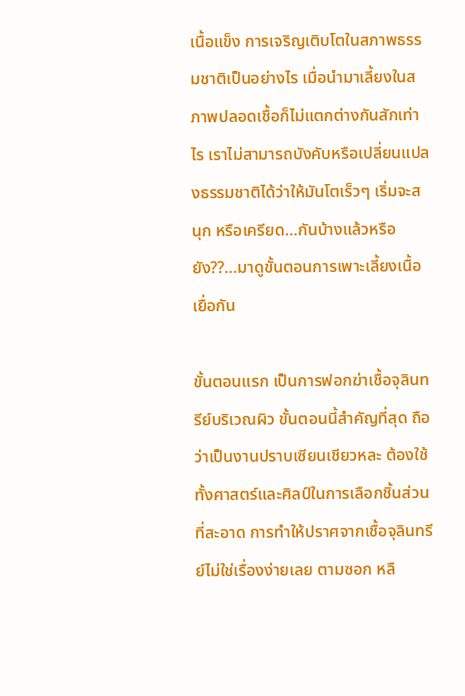เนื้อแข็ง การเจริญเติบโตในสภาพธรรมชาติเป็นอย่างไร เมื่อนำมาเลี้ยงในสภาพปลอดเชื้อก็ไม่แตกต่างกันสักเท่าไร เราไม่สามารถบังคับหรือเปลี่ยนแปลงธรรมชาติได้ว่าให้มันโตเร็วๆ เริ่มจะสนุก หรือเครียด…กันบ้างแล้วหรือยัง??…มาดูขั้นตอนการเพาะเลี้ยงเนื้อเยื่อกัน

ขั้นตอนแรก เป็นการฟอกฆ่าเชื้อจุลินทรีย์บริเวณผิว ขั้นตอนนี้สำคัญที่สุด ถือว่าเป็นงานปราบเซียนเชียวหละ ต้องใช้ทั้งศาสตร์และศิลป์ในการเลือกชิ้นส่วนที่สะอาด การทำให้ปราศจากเชื้อจุลินทรีย์ไม่ใช่เรื่องง่ายเลย ตามซอก หลื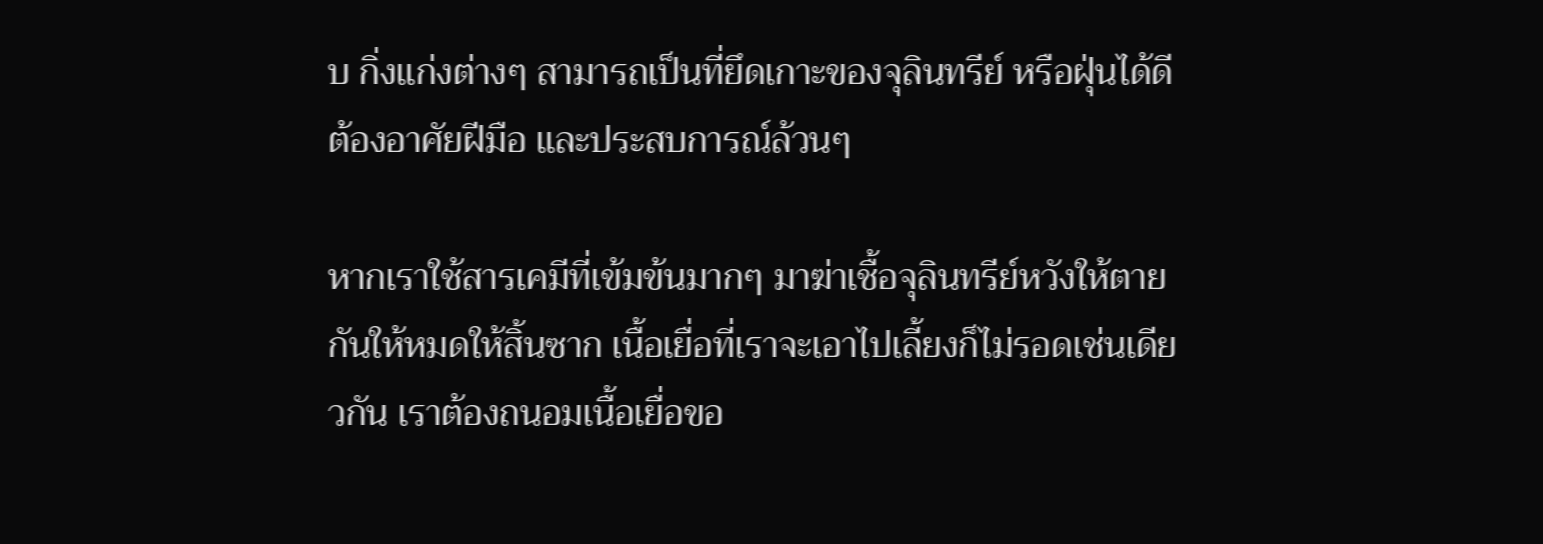บ กิ่งแก่งต่างๆ สามารถเป็นที่ยึดเกาะของจุลินทรีย์ หรือฝุ่นได้ดี ต้องอาศัยฝีมือ และประสบการณ์ล้วนๆ

หากเราใช้สารเคมีที่เข้มข้นมากๆ มาฆ่าเชื้อจุลินทรีย์หวังให้ตายกันให้หมดให้สิ้นซาก เนื้อเยื่อที่เราจะเอาไปเลี้ยงก็ไม่รอดเช่นเดียวกัน เราต้องถนอมเนื้อเยื่อขอ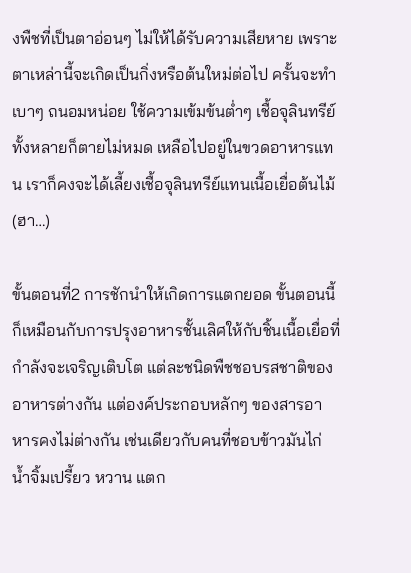งพืชที่เป็นตาอ่อนๆ ไม่ให้ได้รับความเสียหาย เพราะตาเหล่านี้จะเกิดเป็นกิ่งหรือต้นใหม่ต่อไป ครั้นจะทำเบาๆ ถนอมหน่อย ใช้ความเข้มข้นต่ำๆ เชื้อจุลินทรีย์ทั้งหลายก็ตายไม่หมด เหลือไปอยู่ในขวดอาหารแทน เราก็คงจะได้เลี้ยงเชื้อจุลินทรีย์แทนเนื้อเยื่อต้นไม้ (ฮา…)

ขั้นตอนที่2 การชักนำให้เกิดการแตกยอด ขั้นตอนนี้ก็เหมือนกับการปรุงอาหารชั้นเลิศให้กับชิ้นเนื้อเยื่อที่กำลังจะเจริญเติบโต แต่ละชนิดพืชชอบรสชาติของอาหารต่างกัน แต่องค์ประกอบหลักๆ ของสารอาหารคงไม่ต่างกัน เช่นเดียวกับคนที่ชอบข้าวมันไก่ น้ำจิ้มเปรี้ยว หวาน แตก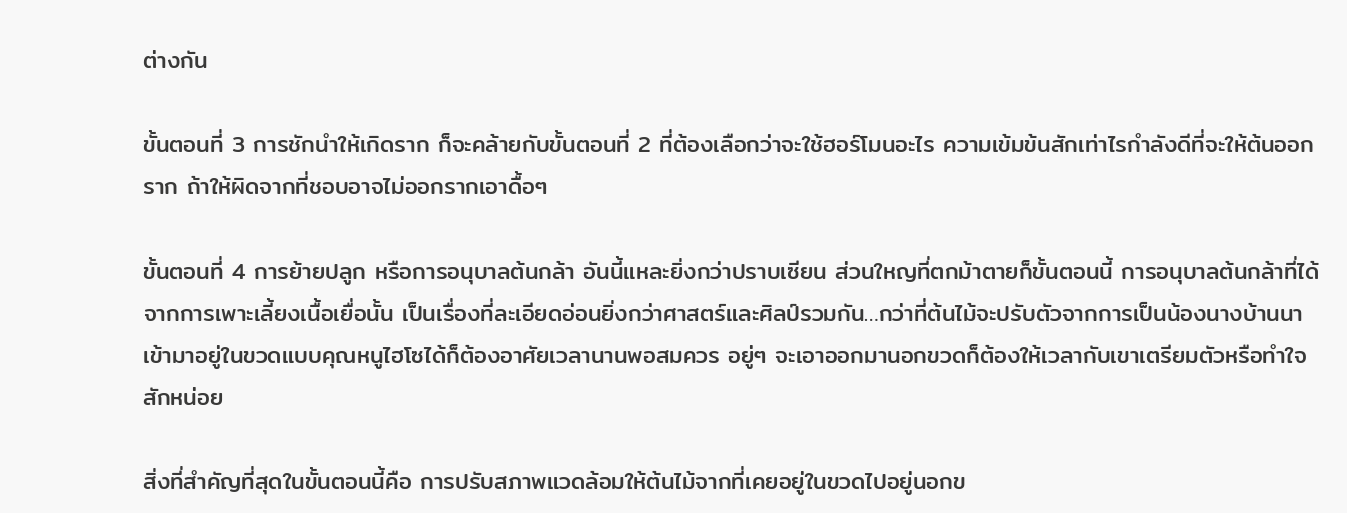ต่างกัน

ขั้นตอนที่ 3 การชักนำให้เกิดราก ก็จะคล้ายกับขั้นตอนที่ 2 ที่ต้องเลือกว่าจะใช้ฮอร์โมนอะไร ความเข้มข้นสักเท่าไรกำลังดีที่จะให้ต้นออกราก ถ้าให้ผิดจากที่ชอบอาจไม่ออกรากเอาดื้อๆ

ขั้นตอนที่ 4 การย้ายปลูก หรือการอนุบาลต้นกล้า อันนี้แหละยิ่งกว่าปราบเซียน ส่วนใหญที่ตกม้าตายก็ขั้นตอนนี้ การอนุบาลต้นกล้าที่ได้จากการเพาะเลี้ยงเนื้อเยื่อนั้น เป็นเรื่องที่ละเอียดอ่อนยิ่งกว่าศาสตร์และศิลป์รวมกัน…กว่าที่ต้นไม้จะปรับตัวจากการเป็นน้องนางบ้านนา เข้ามาอยู่ในขวดแบบคุณหนูไฮโซได้ก็ต้องอาศัยเวลานานพอสมควร อยู่ๆ จะเอาออกมานอกขวดก็ต้องให้เวลากับเขาเตรียมตัวหรือทำใจสักหน่อย

สิ่งที่สำคัญที่สุดในขั้นตอนนี้คือ การปรับสภาพแวดล้อมให้ต้นไม้จากที่เคยอยู่ในขวดไปอยู่นอกข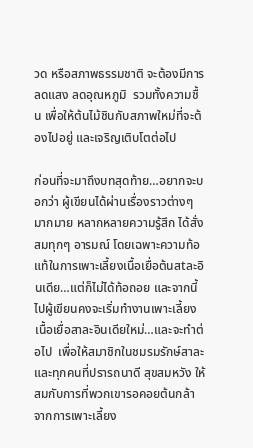วด หรือสภาพธรรมชาติ จะต้องมีการลดแสง ลดอุณหภูมิ  รวมทั้งความชื้น เพื่อให้ต้นไม้ชินกับสภาพใหม่ที่จะต้องไปอยู่ และเจริญเติบโตต่อไป

ก่อนที่จะมาถึงบทสุดท้าย…อยากจะบอกว่า ผู้เขียนได้ผ่านเรื่องราวต่างๆ มากมาย หลากหลายความรู้สึก ได้สั่งสมทุกๆ อารมณ์ โดยเฉพาะความท้อแท้ในการเพาะเลี้ยงเนื้อเยื่อต้นสtละอินเดีย…แต่ก็ไม่ได้ท้อถอย และจากนี้ไปผู้เขียนคงจะเริ่มทำงานเพาะเลี้ยงเนื้อเยื่อสาละอินเดียใหม่…และจะทำต่อไป  เพื่อให้สมาชิกในชมรมรักษ์สาละ และทุกคนที่ปรารถนาดี สุขสมหวัง ให้สมกับการที่พวกเขารอคอยต้นกล้าจากการเพาะเลี้ยง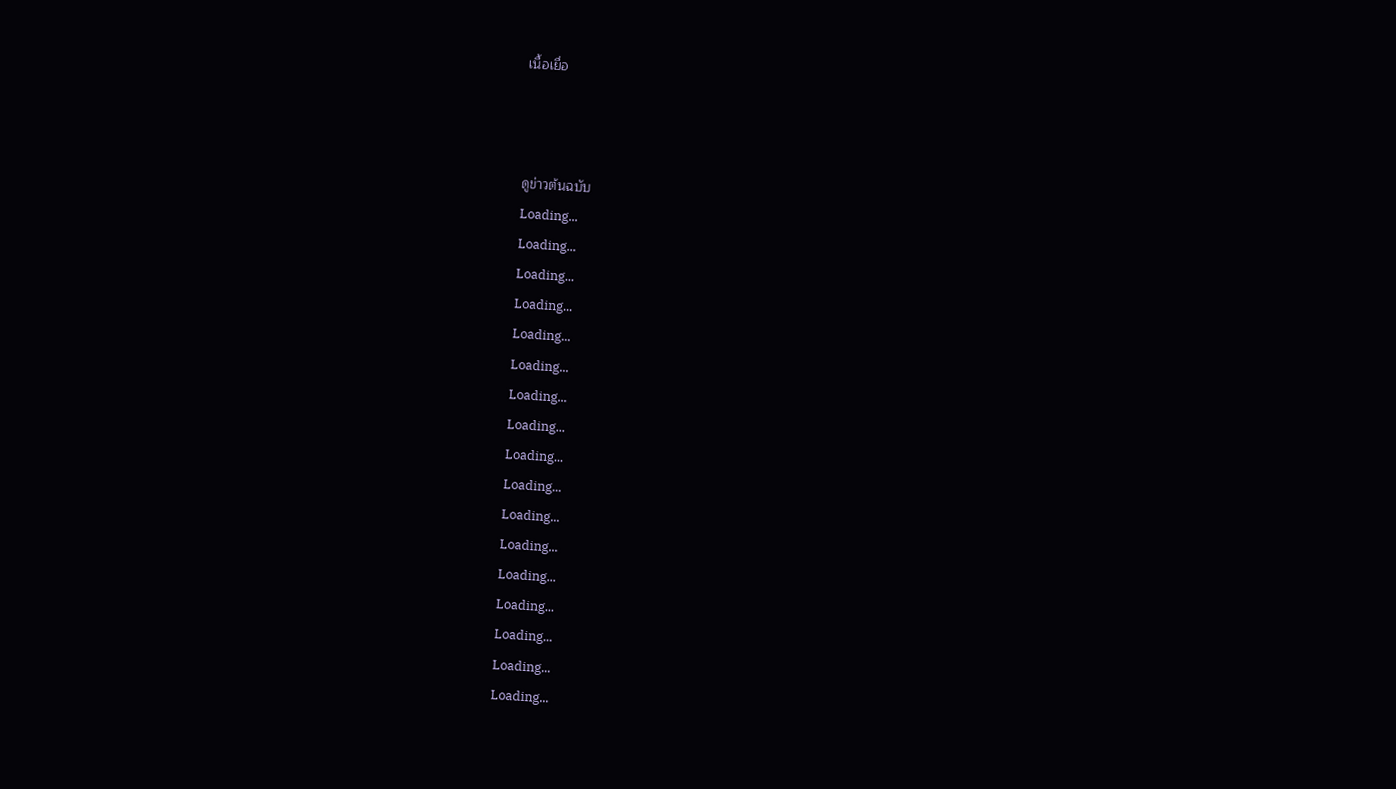เนื้อเยื่อ



ดูข่าวต้นฉบับ
Loading...
Loading...
Loading...
Loading...
Loading...
Loading...
Loading...
Loading...
Loading...
Loading...
Loading...
Loading...
Loading...
Loading...
Loading...
Loading...
Loading...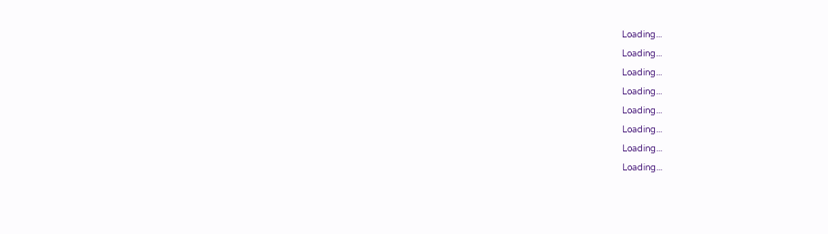Loading...
Loading...
Loading...
Loading...
Loading...
Loading...
Loading...
Loading...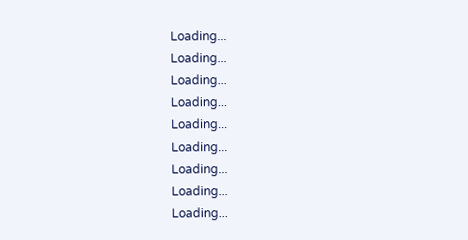Loading...
Loading...
Loading...
Loading...
Loading...
Loading...
Loading...
Loading...
Loading...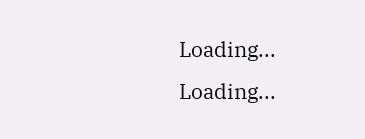Loading...
Loading...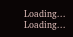Loading...
Loading...